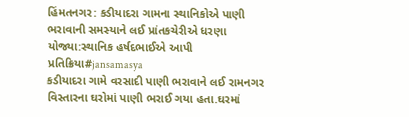હિંમતનગર: કડીયાદરા ગામના સ્થાનિકોએ પાણી ભરાવાની સમસ્યાને લઈ પ્રાંતકચેરીએ ધરણા યોજ્યા:સ્થાનિક હર્ષદભાઈએ આપી પ્રતિક્રિયા#jansamasya
કડીયાદરા ગામે વરસાદી પાણી ભરાવાને લઈ રામનગર વિસ્તારના ઘરોમાં પાણી ભરાઈ ગયા હતા.ઘરમાં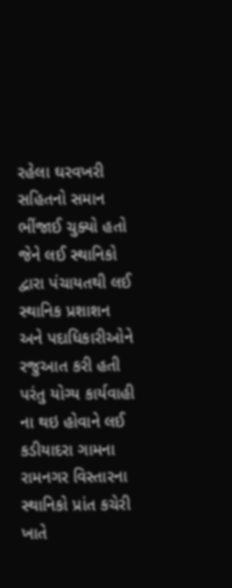રહેલા ઘરવખરી સહિતનો સમાન ભીંજાઈ ચુક્યો હતો જેને લઈ સ્થાનિકો દ્વારા પંચાયતથી લઈ સ્થાનિક પ્રશાશન અને પદાધિકારીઓને રજુઆત કરી હતી પરંતુ યોગ્ય કાર્યવાહી ના થઇ હોવાને લઈ કડીયાદરા ગામના રામનગર વિસ્તારના સ્થાનિકો પ્રાંત કચેરી ખાતે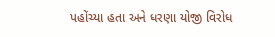પહોંચ્યા હતા અને ધરણા યોજી વિરોધ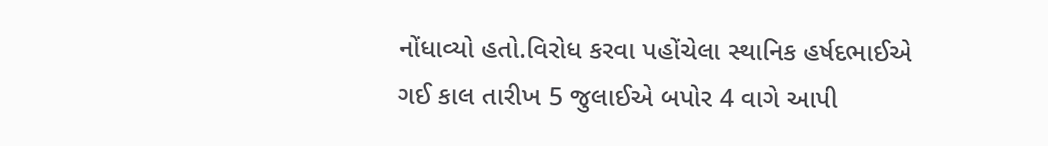નોંધાવ્યો હતો.વિરોધ કરવા પહોંચેલા સ્થાનિક હર્ષદભાઈએ ગઈ કાલ તારીખ 5 જુલાઈએ બપોર 4 વાગે આપી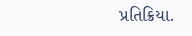પ્રતિક્રિયા.